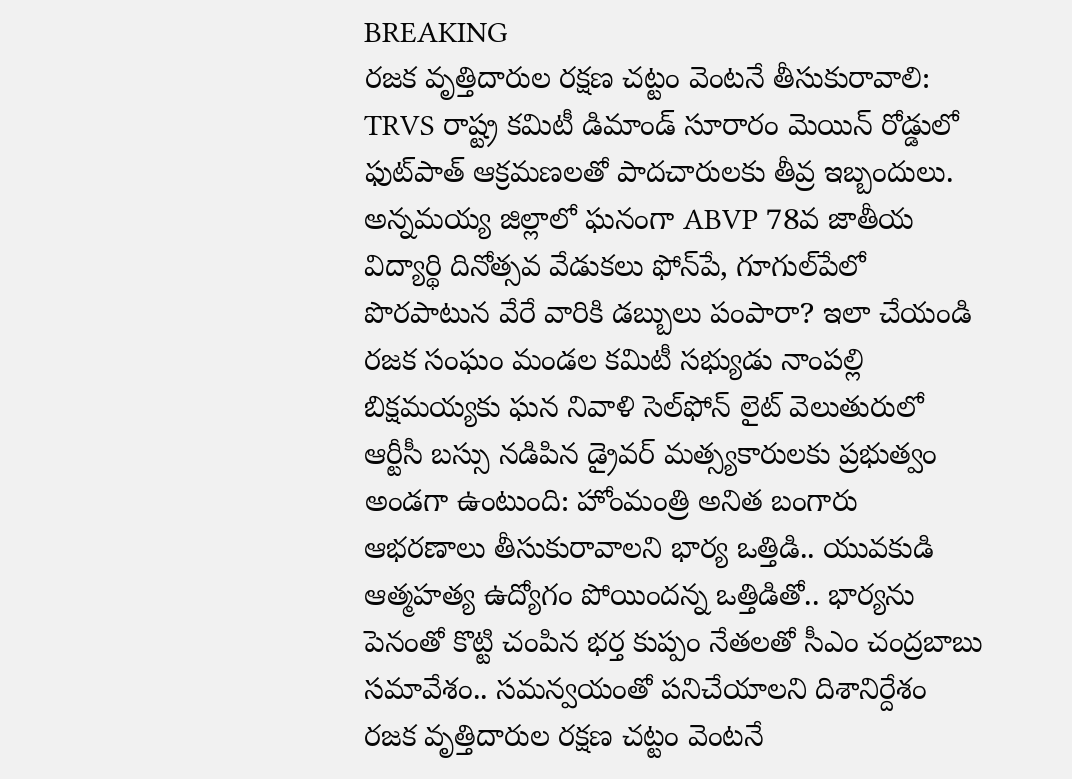BREAKING
రజక వృత్తిదారుల రక్షణ చట్టం వెంటనే తీసుకురావాలి: TRVS రాష్ట్ర కమిటీ డిమాండ్ సూరారం మెయిన్ రోడ్డులో ఫుట్‌పాత్ ఆక్రమణలతో పాదచారులకు తీవ్ర ఇబ్బందులు. అన్నమయ్య జిల్లాలో ఘనంగా ABVP 78వ జాతీయ విద్యార్థి దినోత్సవ వేడుకలు ఫోన్‌పే, గూగుల్‌పేలో పొరపాటున వేరే వారికి డబ్బులు పంపారా? ఇలా చేయండి రజక సంఘం మండల కమిటీ సభ్యుడు నాంపల్లి బిక్షమయ్యకు ఘన నివాళి సెల్‌ఫోన్ లైట్ వెలుతురులో ఆర్టీసీ బస్సు నడిపిన డ్రైవర్ మత్స్యకారులకు ప్రభుత్వం అండగా ఉంటుంది: హోంమంత్రి అనిత బంగారు ఆభరణాలు తీసుకురావాలని భార్య ఒత్తిడి.. యువకుడి ఆత్మహత్య ఉద్యోగం పోయిందన్న ఒత్తిడితో.. భార్యను పెనంతో కొట్టి చంపిన భర్త కుప్పం నేతలతో సీఎం చంద్రబాబు సమావేశం.. సమన్వయంతో పనిచేయాలని దిశానిర్దేశం రజక వృత్తిదారుల రక్షణ చట్టం వెంటనే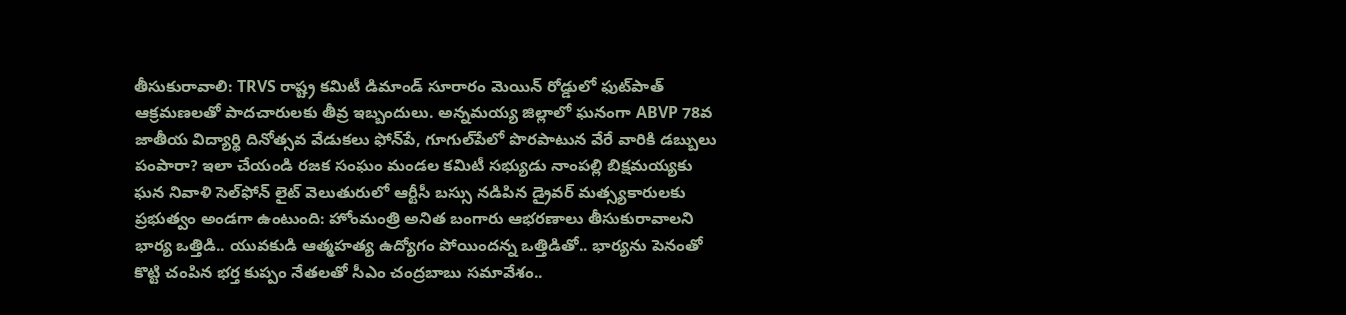తీసుకురావాలి: TRVS రాష్ట్ర కమిటీ డిమాండ్ సూరారం మెయిన్ రోడ్డులో ఫుట్‌పాత్ ఆక్రమణలతో పాదచారులకు తీవ్ర ఇబ్బందులు. అన్నమయ్య జిల్లాలో ఘనంగా ABVP 78వ జాతీయ విద్యార్థి దినోత్సవ వేడుకలు ఫోన్‌పే, గూగుల్‌పేలో పొరపాటున వేరే వారికి డబ్బులు పంపారా? ఇలా చేయండి రజక సంఘం మండల కమిటీ సభ్యుడు నాంపల్లి బిక్షమయ్యకు ఘన నివాళి సెల్‌ఫోన్ లైట్ వెలుతురులో ఆర్టీసీ బస్సు నడిపిన డ్రైవర్ మత్స్యకారులకు ప్రభుత్వం అండగా ఉంటుంది: హోంమంత్రి అనిత బంగారు ఆభరణాలు తీసుకురావాలని భార్య ఒత్తిడి.. యువకుడి ఆత్మహత్య ఉద్యోగం పోయిందన్న ఒత్తిడితో.. భార్యను పెనంతో కొట్టి చంపిన భర్త కుప్పం నేతలతో సీఎం చంద్రబాబు సమావేశం..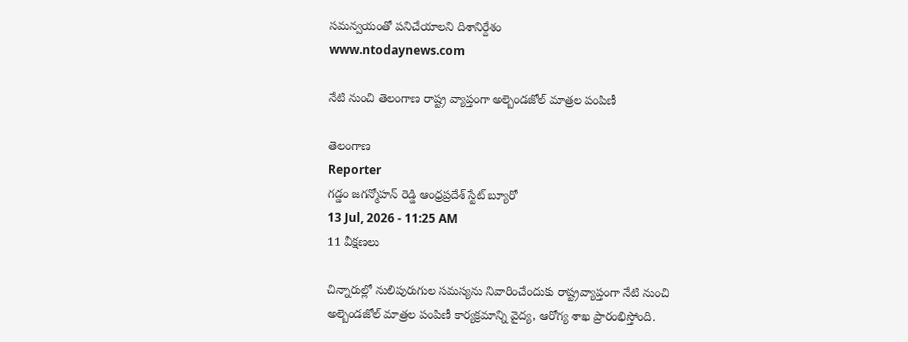సమన్వయంతో పనిచేయాలని దిశానిర్దేశం
www.ntodaynews.com

నేటి నుంచి తెలంగాణ రాష్ట్ర వ్యాప్తంగా అల్బెండజోల్ మాత్రల పంపిణీ

తెలంగాణ
Reporter
గడ్డం జగన్మోహన్ రెడ్డి ఆంధ్రప్రదేశ్ స్టేట్ బ్యూరో
13 Jul, 2026 - 11:25 AM
11 వీక్షణలు

చిన్నారుల్లో నులిపురుగుల సమస్యను నివారించేందుకు రాష్ట్రవ్యాప్తంగా నేటి నుంచి అల్బెండజోల్ మాత్రల పంపిణీ కార్యక్రమాన్ని వైద్య, ఆరోగ్య శాఖ ప్రారంభిస్తోంది.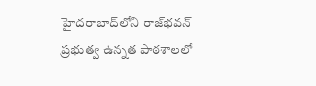హైదరాబాద్‌లోని రాజ్‌భవన్ ప్రభుత్వ ఉన్నత పాఠశాలలో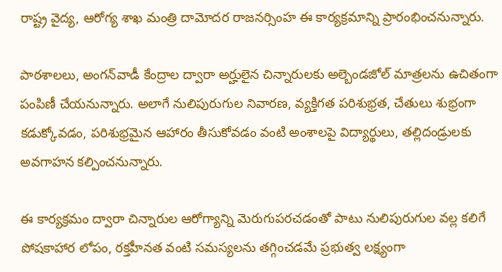రాష్ట్ర వైద్య, ఆరోగ్య శాఖ మంత్రి దామోదర రాజనర్సింహ ఈ కార్యక్రమాన్ని ప్రారంభించనున్నారు.

పాఠశాలలు, అంగన్‌వాడీ కేంద్రాల ద్వారా అర్హులైన చిన్నారులకు అల్బెండజోల్ మాత్రలను ఉచితంగా పంపిణీ చేయనున్నారు. అలాగే నులిపురుగుల నివారణ, వ్యక్తిగత పరిశుభ్రత, చేతులు శుభ్రంగా కడుక్కోవడం, పరిశుభ్రమైన ఆహారం తీసుకోవడం వంటి అంశాలపై విద్యార్థులు, తల్లిదండ్రులకు అవగాహన కల్పించనున్నారు.

ఈ కార్యక్రమం ద్వారా చిన్నారుల ఆరోగ్యాన్ని మెరుగుపరచడంతో పాటు నులిపురుగుల వల్ల కలిగే పోషకాహార లోపం, రక్తహీనత వంటి సమస్యలను తగ్గించడమే ప్రభుత్వ లక్ష్యంగా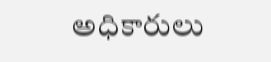అధికారులు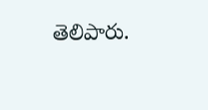తెలిపారు.